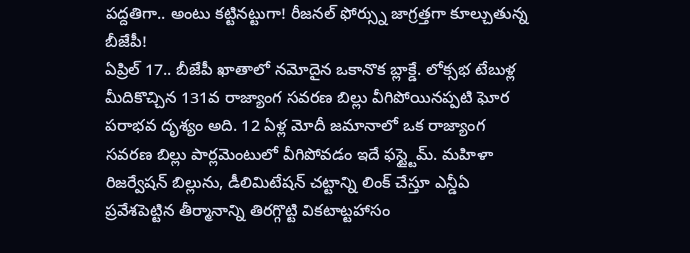పద్దతిగా.. అంటు కట్టినట్టుగా! రీజనల్ ఫోర్స్ను జాగ్రత్తగా కూల్చుతున్న బీజేపీ!
ఏప్రిల్ 17.. బీజేపీ ఖాతాలో నమోదైన ఒకానొక బ్లాక్డే. లోక్సభ టేబుళ్ల మీదికొచ్చిన 131వ రాజ్యాంగ సవరణ బిల్లు వీగిపోయినప్పటి ఘోర పరాభవ దృశ్యం అది. 12 ఏళ్ల మోదీ జమానాలో ఒక రాజ్యాంగ సవరణ బిల్లు పార్లమెంటులో వీగిపోవడం ఇదే ఫస్ట్టైమ్. మహిళా రిజర్వేషన్ బిల్లును, డీలిమిటేషన్ చట్టాన్ని లింక్ చేస్తూ ఎన్డీఏ ప్రవేశపెట్టిన తీర్మానాన్ని తిరగ్గొట్టి వికటాట్టహాసం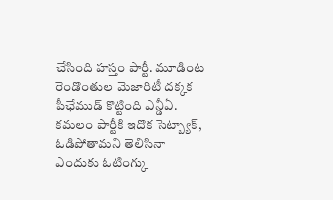చేసింది హస్తం పార్టీ. మూడింట రెండొంతుల మెజారిటీ దక్కక పీఛేముడ్ కొట్టింది ఎన్డీఏ. కమలం పార్టీకి ఇదొక సెట్బ్యాక్, ఓడిపోతామని తెలిసినా ఎందుకు ఓటింగ్కు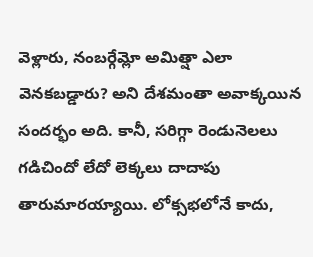వెళ్లారు, నంబర్గేమ్లో అమిత్షా ఎలా వెనకబడ్డారు? అని దేశమంతా అవాక్కయిన సందర్భం అది. కానీ, సరిగ్గా రెండునెలలు గడిచిందో లేదో లెక్కలు దాదాపు తారుమారయ్యాయి. లోక్సభలోనే కాదు,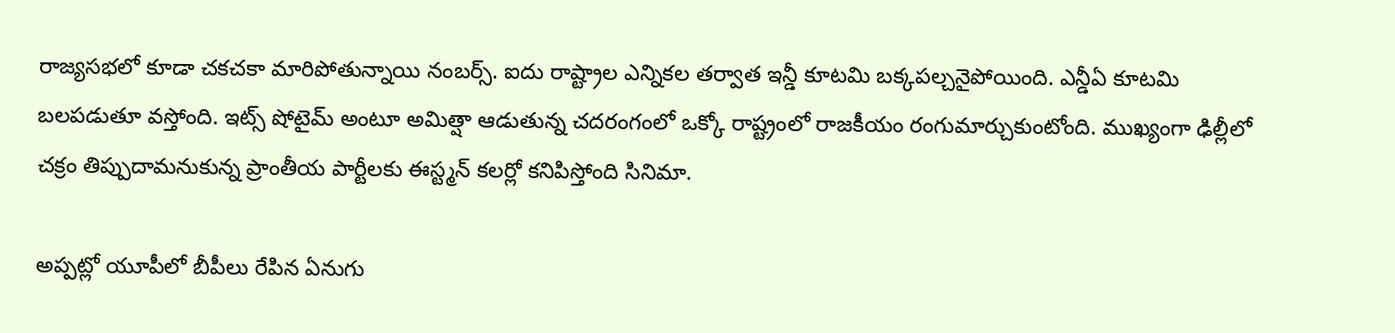రాజ్యసభలో కూడా చకచకా మారిపోతున్నాయి నంబర్స్. ఐదు రాష్ట్రాల ఎన్నికల తర్వాత ఇన్డీ కూటమి బక్కపల్చనైపోయింది. ఎన్డీఏ కూటమి బలపడుతూ వస్తోంది. ఇట్స్ షోటైమ్ అంటూ అమిత్షా ఆడుతున్న చదరంగంలో ఒక్కో రాష్ట్రంలో రాజకీయం రంగుమార్చుకుంటోంది. ముఖ్యంగా ఢిల్లీలో చక్రం తిప్పుదామనుకున్న ప్రాంతీయ పార్టీలకు ఈస్ట్మన్ కలర్లో కనిపిస్తోంది సినిమా.

అప్పట్లో యూపీలో బీపీలు రేపిన ఏనుగు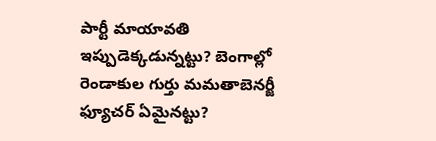పార్టీ మాయావతి ఇప్పుడెక్కడున్నట్టు? బెంగాల్లో రెండాకుల గుర్తు మమతాబెనర్జీ ఫ్యూచర్ ఏమైనట్టు?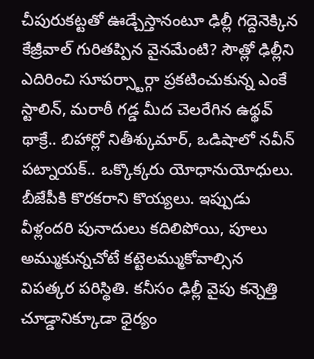చీపురుకట్టతో ఊడ్చేస్తానంటూ ఢిల్లీ గద్దెనెక్కిన కేజ్రీవాల్ గురితప్పిన వైనమేంటి? సౌత్లో ఢిల్లీని ఎదిరించి సూపర్స్టార్గా ప్రకటించుకున్న ఎంకే స్టాలిన్, మరాఠీ గడ్డ మీద చెలరేగిన ఉథ్థవ్ థాక్రే.. బిహార్లో నితీశ్కుమార్, ఒడిషాలో నవీన్ పట్నాయక్.. ఒక్కొక్కరు యోధానుయోధులు. బీజేపీకి కొరకరాని కొయ్యలు. ఇప్పుడు వీళ్లందరి పునాదులు కదిలిపోయి, పూలు అమ్ముకున్నచోటే కట్టెలమ్ముకోవాల్సిన విపత్కర పరిస్థితి. కనీసం ఢిల్లీ వైపు కన్నెత్తి చూడ్డానిక్కూడా ధైర్యం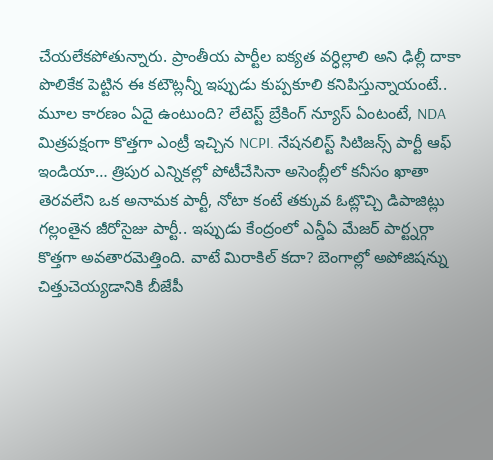చేయలేకపోతున్నారు. ప్రాంతీయ పార్టీల ఐక్యత వర్ధిల్లాలి అని ఢిల్లీ దాకా పొలికేక పెట్టిన ఈ కటౌట్లన్నీ ఇప్పుడు కుప్పకూలి కనిపిస్తున్నాయంటే.. మూల కారణం ఏదై ఉంటుంది? లేటెస్ట్ బ్రేకింగ్ న్యూస్ ఏంటంటే, NDA మిత్రపక్షంగా కొత్తగా ఎంట్రీ ఇచ్చిన NCPI. నేషనలిస్ట్ సిటిజన్స్ పార్టీ ఆఫ్ ఇండియా… త్రిపుర ఎన్నికల్లో పోటీచేసినా అసెంబ్లీలో కనీసం ఖాతా తెరవలేని ఒక అనామక పార్టీ, నోటా కంటే తక్కువ ఓట్లొచ్చి డిపాజిట్లు గల్లంతైన జీరోసైజు పార్టీ.. ఇప్పుడు కేంద్రంలో ఎన్డీఏ మేజర్ పార్ట్నర్గా కొత్తగా అవతారమెత్తింది. వాటే మిరాకిల్ కదా? బెంగాల్లో అపోజిషన్ను చిత్తుచెయ్యడానికి బీజేపీ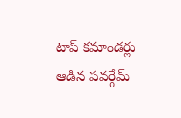టాప్ కమాండర్లు ఆడిన పవర్గేమ్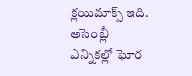క్లయిమాక్స్ ఇది. అసెంబ్లీ ఎన్నికల్లో ఘోర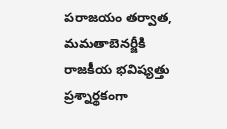పరాజయం తర్వాత, మమతాబెనర్జీకి రాజకీయ భవిష్యత్తు ప్రశ్నార్థకంగా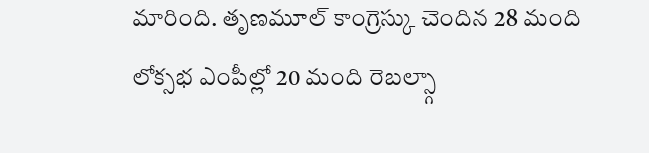మారింది. తృణమూల్ కాంగ్రెస్కు చెందిన 28 మంది లోక్సభ ఎంపీల్లో 20 మంది రెబల్స్గా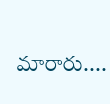మారారు....